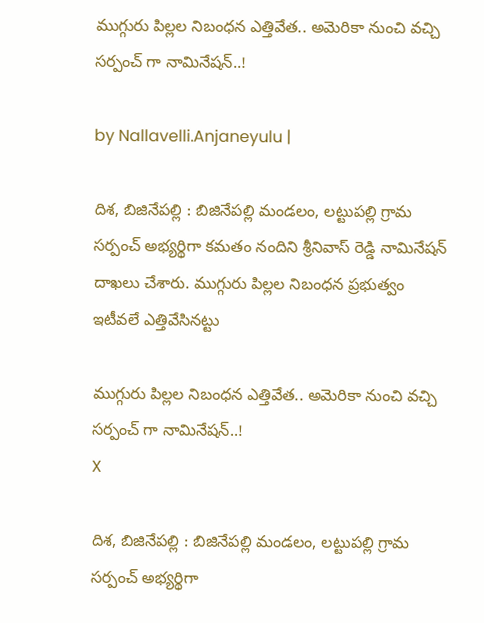ముగ్గురు పిల్ల‌ల నిబంధ‌న ఎత్తివేత‌.. అమెరికా నుంచి వ‌చ్చి స‌ర్పంచ్ గా నామినేష‌న్..!

by Nallavelli.Anjaneyulu |

దిశ, బిజినేపల్లి : బిజినేపల్లి మండలం, లట్టుపల్లి గ్రామ సర్పంచ్ అభ్యర్థిగా కమతం నందిని శ్రీనివాస్ రెడ్డి నామినేషన్ దాఖలు చేశారు. ముగ్గురు పిల్ల‌ల నిబంధ‌న ప్ర‌భుత్వం ఇటీవ‌లే ఎత్తివేసిన‌ట్టు

ముగ్గురు పిల్ల‌ల నిబంధ‌న ఎత్తివేత‌.. అమెరికా నుంచి వ‌చ్చి స‌ర్పంచ్ గా నామినేష‌న్..!
X

దిశ, బిజినేపల్లి : బిజినేపల్లి మండలం, లట్టుపల్లి గ్రామ సర్పంచ్ అభ్యర్థిగా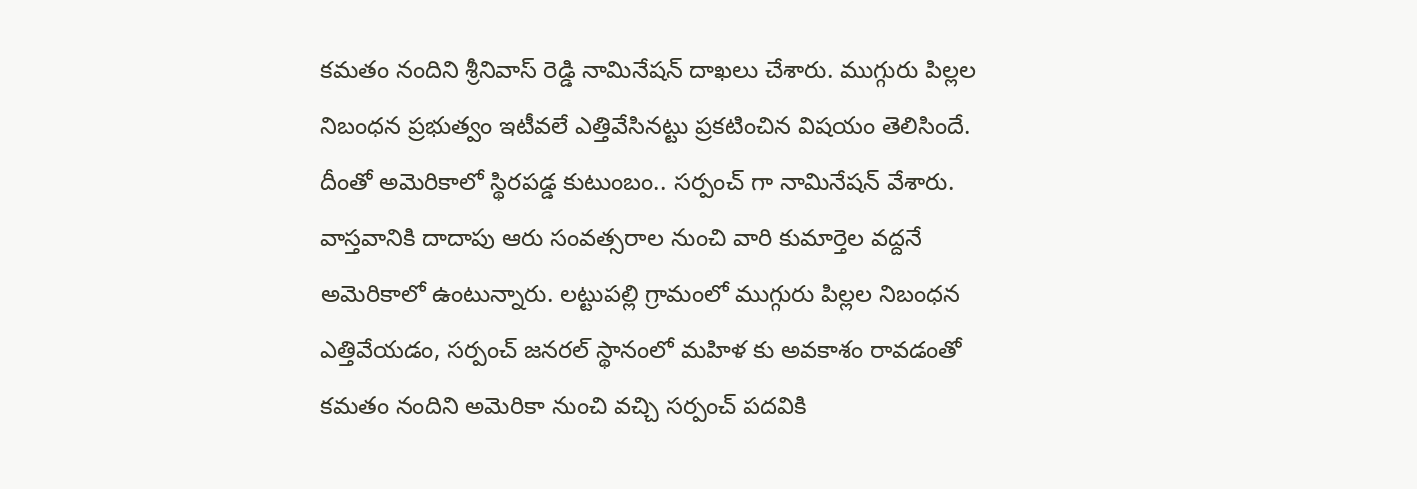కమతం నందిని శ్రీనివాస్ రెడ్డి నామినేషన్ దాఖలు చేశారు. ముగ్గురు పిల్ల‌ల నిబంధ‌న ప్ర‌భుత్వం ఇటీవ‌లే ఎత్తివేసిన‌ట్టు ప్ర‌క‌టించిన విష‌యం తెలిసిందే. దీంతో అమెరికాలో స్థిరపడ్డ కుటుంబం.. స‌ర్పంచ్ గా నామినేష‌న్ వేశారు. వాస్త‌వానికి దాదాపు ఆరు సంవ‌త్స‌రాల నుంచి వారి కుమార్తెల వద్దనే అమెరికాలో ఉంటున్నారు. లట్టుపల్లి గ్రామంలో ముగ్గురు పిల్లల నిబంధన ఎత్తివేయడం, సర్పంచ్ జనరల్ స్థానంలో మహిళ కు అవకాశం రావడంతో కమతం నందిని అమెరికా నుంచి వచ్చి సర్పంచ్ పదవికి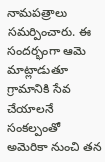నామపత్రాలు సమర్పించారు. ఈ సందర్భంగా ఆమె మాట్లాడుతూ గ్రామానికి సేవ చేయాలనే సంకల్పంతో అమెరికా నుంచి త‌న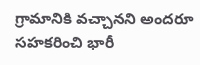గ్రామానికి వచ్చానని అందరూ సహకరించి భారీ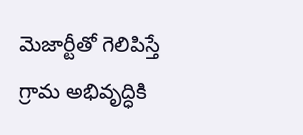మెజార్టీతో గెలిపిస్తే గ్రామ అభివృద్ధికి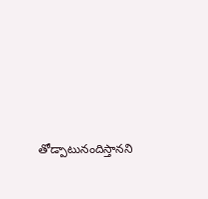తోడ్పాటునందిస్తానని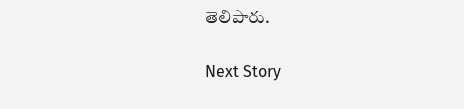తెలిపారు.

Next Story